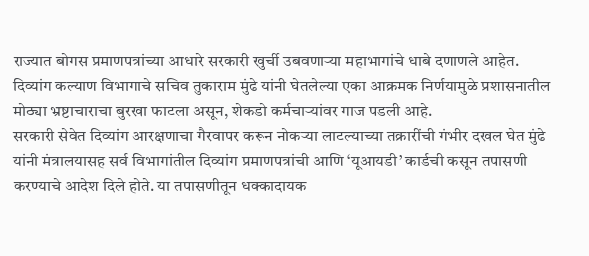राज्यात बोगस प्रमाणपत्रांच्या आधारे सरकारी खुर्ची उबवणाऱ्या महाभागांचे धाबे दणाणले आहेत. दिव्यांग कल्याण विभागाचे सचिव तुकाराम मुंढे यांनी घेतलेल्या एका आक्रमक निर्णयामुळे प्रशासनातील मोठ्या भ्रष्टाचाराचा बुरखा फाटला असून, शेकडो कर्मचाऱ्यांवर गाज पडली आहे.
सरकारी सेवेत दिव्यांग आरक्षणाचा गैरवापर करून नोकऱ्या लाटल्याच्या तक्रारींची गंभीर दखल घेत मुंढे यांनी मंत्रालयासह सर्व विभागांतील दिव्यांग प्रमाणपत्रांची आणि ‘यूआयडी’ कार्डची कसून तपासणी करण्याचे आदेश दिले होते. या तपासणीतून धक्कादायक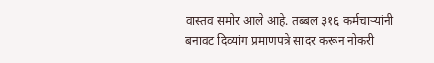वास्तव समोर आले आहे. तब्बल ३१६ कर्मचाऱ्यांनी बनावट दिव्यांग प्रमाणपत्रे सादर करून नोकरी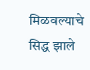मिळवल्याचे सिद्ध झाले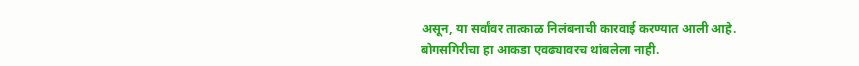असून, या सर्वांवर तात्काळ निलंबनाची कारवाई करण्यात आली आहे.
बोगसगिरीचा हा आकडा एवढ्यावरच थांबलेला नाही.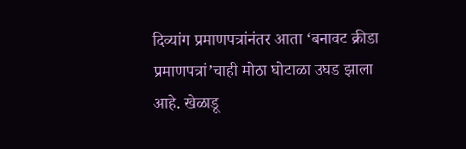दिव्यांग प्रमाणपत्रांनंतर आता ‘बनावट क्रीडा प्रमाणपत्रां’चाही मोठा घोटाळा उघड झाला आहे. खेळाडू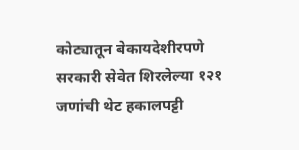कोट्यातून बेकायदेशीरपणे सरकारी सेवेत शिरलेल्या १२१ जणांची थेट हकालपट्टी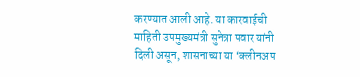करण्यात आली आहे. या कारवाईची माहिती उपमुख्यमंत्री सुनेत्रा पवार यांनी दिली असून, शासनाच्या या ‘क्लीनअप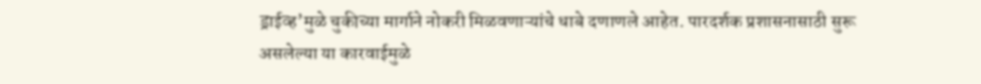ड्राईव्ह’मुळे चुकीच्या मार्गाने नोकरी मिळवणाऱ्यांचे धाबे दणाणले आहेत. पारदर्शक प्रशासनासाठी सुरू असलेल्या या कारवाईमुळे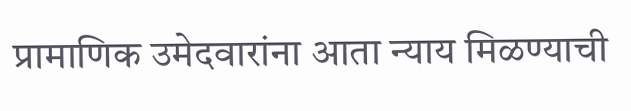प्रामाणिक उमेदवारांना आता न्याय मिळण्याची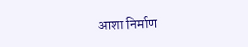आशा निर्माण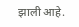झाली आहे.